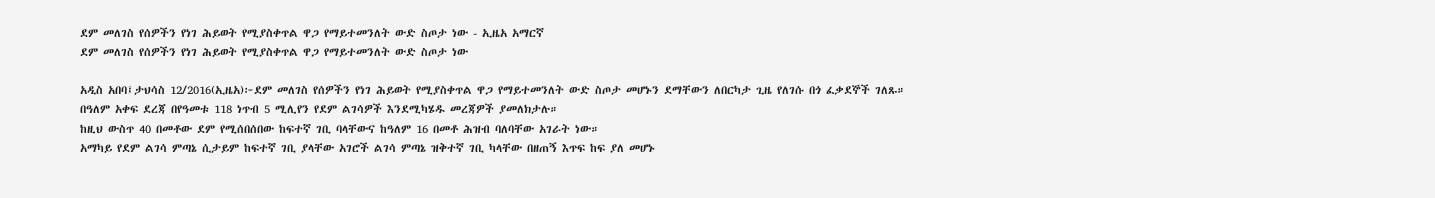ደም መለገስ የሰዎችን የነገ ሕይወት የሚያስቀጥል ዋጋ የማይተመንለት ውድ ስጦታ ነው - ኢዜአ አማርኛ
ደም መለገስ የሰዎችን የነገ ሕይወት የሚያስቀጥል ዋጋ የማይተመንለት ውድ ስጦታ ነው

አዲስ አበባ፤ታህሳስ 12/2016(ኢዜአ)፦ደም መለገስ የሰዎችን የነገ ሕይወት የሚያስቀጥል ዋጋ የማይተመንለት ውድ ስጦታ መሆኑን ደማቸውን ለበርካታ ጊዜ የለገሱ በጎ ፈቃደኞች ገለጹ።
በዓለም አቀፍ ደረጃ በየዓመቱ 118 ነጥብ 5 ሚሊየን የደም ልገሳዎች እንደሚካሄዱ መረጃዎች ያመለክታሉ።
ከዚህ ውስጥ 40 በመቶው ደም የሚሰበሰበው ከፍተኛ ገቢ ባላቸውና ከዓለም 16 በመቶ ሕዝብ ባለባቸው አገራት ነው።
አማካይ የደም ልገሳ ምጣኔ ሲታይም ከፍተኛ ገቢ ያላቸው አገሮች ልገሳ ምጣኔ ዝቅተኛ ገቢ ካላቸው በዘጠኝ እጥፍ ከፍ ያለ መሆኑ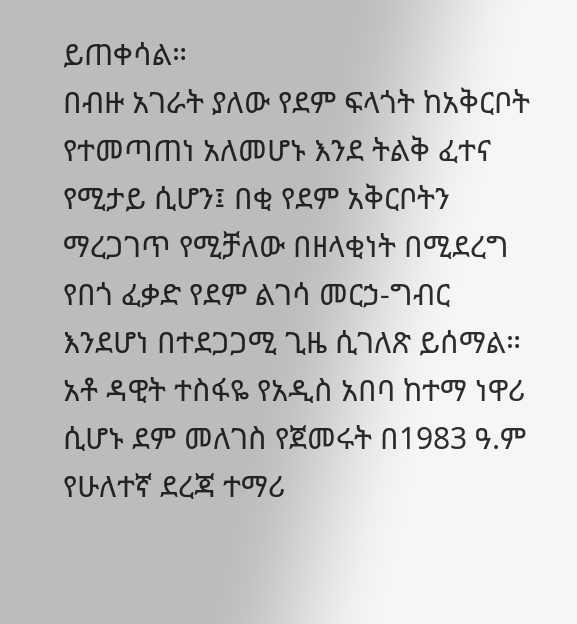ይጠቀሳል።
በብዙ አገራት ያለው የደም ፍላጎት ከአቅርቦት የተመጣጠነ አለመሆኑ እንደ ትልቅ ፈተና የሚታይ ሲሆን፤ በቂ የደም አቅርቦትን ማረጋገጥ የሚቻለው በዘላቂነት በሚደረግ የበጎ ፈቃድ የደም ልገሳ መርኃ-ግብር እንደሆነ በተደጋጋሚ ጊዜ ሲገለጽ ይሰማል።
አቶ ዳዊት ተስፋዬ የአዲስ አበባ ከተማ ነዋሪ ሲሆኑ ደም መለገስ የጀመሩት በ1983 ዓ.ም የሁለተኛ ደረጃ ተማሪ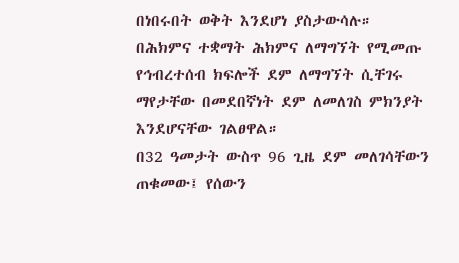በነበሩበት ወቅት እንደሆነ ያስታውሳሉ።
በሕክምና ተቋማት ሕክምና ለማግኘት የሚመጡ የኅብረተሰብ ክፍሎች ደም ለማግኘት ሲቸገሩ ማየታቸው በመደበኛነት ደም ለመለገስ ምክንያት እንደሆናቸው ገልፀዋል።
በ32 ዓመታት ውስጥ 96 ጊዜ ደም መለገሳቸውን ጠቁመው፤ የሰውን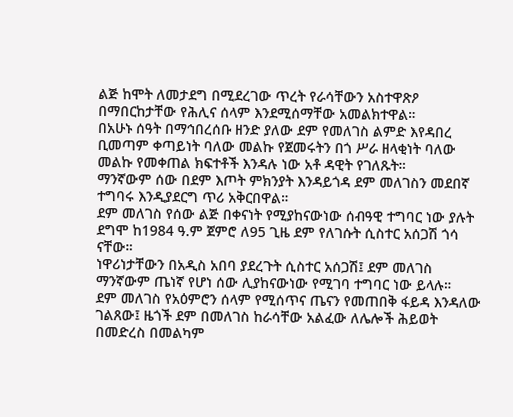ልጅ ከሞት ለመታደግ በሚደረገው ጥረት የራሳቸውን አስተዋጽዖ በማበርከታቸው የሕሊና ሰላም እንደሚሰማቸው አመልክተዋል።
በአሁኑ ሰዓት በማኅበረሰቡ ዘንድ ያለው ደም የመለገስ ልምድ እየዳበረ ቢመጣም ቀጣይነት ባለው መልኩ የጀመሩትን በጎ ሥራ ዘላቂነት ባለው መልኩ የመቀጠል ክፍተቶች እንዳሉ ነው አቶ ዳዊት የገለጹት።
ማንኛውም ሰው በደም እጦት ምክንያት እንዳይጎዳ ደም መለገስን መደበኛ ተግባሩ እንዲያደርግ ጥሪ አቅርበዋል።
ደም መለገስ የሰው ልጅ በቀናነት የሚያከናውነው ሰብዓዊ ተግባር ነው ያሉት ደግሞ ከ1984 ዓ.ም ጀምሮ ለ95 ጊዜ ደም የለገሱት ሲስተር አሰጋሽ ጎሳ ናቸው።
ነዋሪነታቸውን በአዲስ አበባ ያደረጉት ሲስተር አሰጋሽ፤ ደም መለገስ ማንኛውም ጤነኛ የሆነ ሰው ሊያከናውነው የሚገባ ተግባር ነው ይላሉ።
ደም መለገስ የአዕምሮን ሰላም የሚሰጥና ጤናን የመጠበቅ ፋይዳ እንዳለው ገልጸው፤ ዜጎች ደም በመለገስ ከራሳቸው አልፈው ለሌሎች ሕይወት በመድረስ በመልካም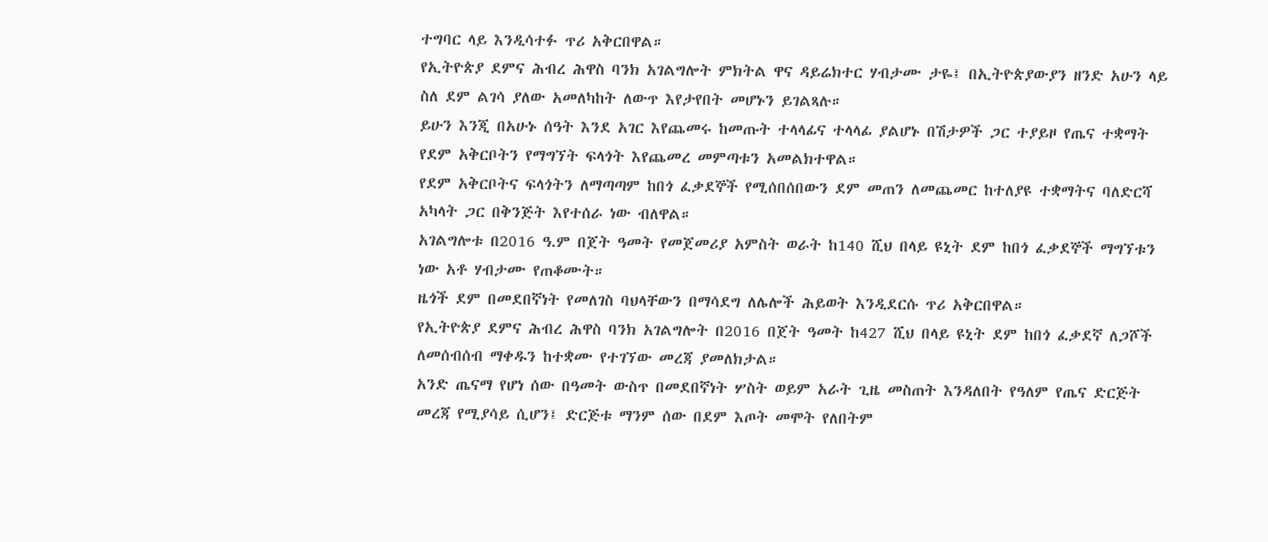ተግባር ላይ እንዲሳተፉ ጥሪ አቅርበዋል።
የኢትዮጵያ ደምና ሕብረ ሕዋስ ባንክ አገልግሎት ምክትል ዋና ዳይሬክተር ሃብታሙ ታዬ፤ በኢትዮጵያውያን ዘንድ አሁን ላይ ስለ ደም ልገሳ ያለው አመለካከት ለውጥ እየታየበት መሆኑን ይገልጻሉ።
ይሁን እንጂ በአሁኑ ሰዓት እንደ አገር እየጨመሩ ከመጡት ተላላፊና ተላላፊ ያልሆኑ በሽታዎች ጋር ተያይዞ የጤና ተቋማት የደም አቅርቦትን የማግኘት ፍላጎት እየጨመረ መምጣቱን አመልክተዋል።
የደም አቅርቦትና ፍላጎትን ለማጣጣም ከበጎ ፈቃደኞች የሚሰበሰበውን ደም መጠን ለመጨመር ከተለያዩ ተቋማትና ባለድርሻ አካላት ጋር በቅንጅት እየተሰራ ነው ብለዋል።
አገልግሎቱ በ2016 ዓ.ም በጀት ዓመት የመጀመሪያ አምስት ወራት ከ140 ሺህ በላይ ዩኒት ደም ከበጎ ፈቃደኞች ማግኘቱን ነው አቶ ሃብታሙ የጠቆሙት።
ዜጎች ደም በመደበኛነት የመለገስ ባህላቸውን በማሳደግ ለሌሎች ሕይወት እንዲደርሱ ጥሪ አቅርበዋል።
የኢትዮጵያ ደምና ሕብረ ሕዋስ ባንክ አገልግሎት በ2016 በጀት ዓመት ከ427 ሺህ በላይ ዩኒት ደም ከበጎ ፈቃደኛ ለጋሾች ለመሰብሰብ ማቀዱን ከተቋሙ የተገኘው መረጃ ያመለክታል።
አንድ ጤናማ የሆነ ሰው በዓመት ውስጥ በመደበኛነት ሦስት ወይም አራት ጊዜ መስጠት እንዳለበት የዓለም የጤና ድርጅት መረጃ የሚያሳይ ሲሆን፤ ድርጅቱ ማንም ሰው በደም እጦት መሞት የለበትም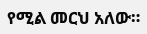የሚል መርህ አለው።